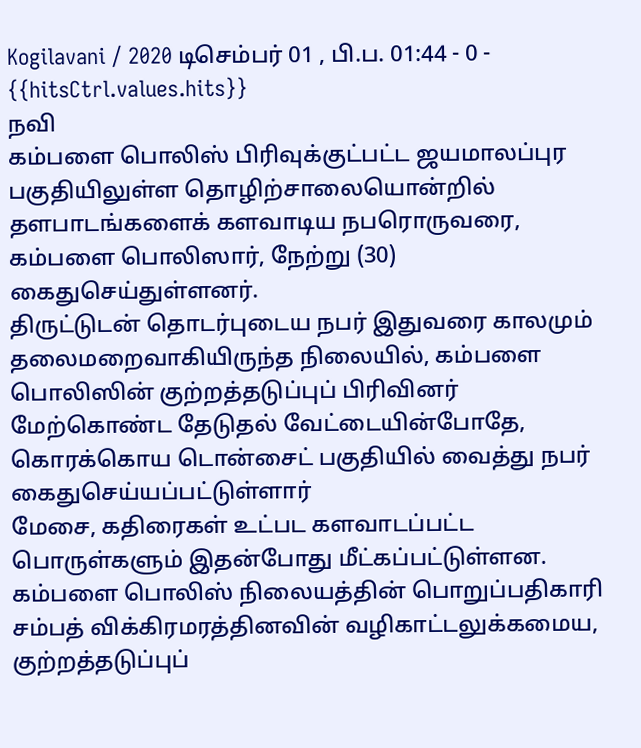Kogilavani / 2020 டிசெம்பர் 01 , பி.ப. 01:44 - 0 - {{hitsCtrl.values.hits}}
நவி
கம்பளை பொலிஸ் பிரிவுக்குட்பட்ட ஜயமாலப்புர பகுதியிலுள்ள தொழிற்சாலையொன்றில் தளபாடங்களைக் களவாடிய நபரொருவரை, கம்பளை பொலிஸார், நேற்று (30) கைதுசெய்துள்ளனர்.
திருட்டுடன் தொடர்புடைய நபர் இதுவரை காலமும் தலைமறைவாகியிருந்த நிலையில், கம்பளை பொலிஸின் குற்றத்தடுப்புப் பிரிவினர் மேற்கொண்ட தேடுதல் வேட்டையின்போதே, கொரக்கொய டொன்சைட் பகுதியில் வைத்து நபர் கைதுசெய்யப்பட்டுள்ளார்
மேசை, கதிரைகள் உட்பட களவாடப்பட்ட பொருள்களும் இதன்போது மீட்கப்பட்டுள்ளன.
கம்பளை பொலிஸ் நிலையத்தின் பொறுப்பதிகாரி சம்பத் விக்கிரமரத்தினவின் வழிகாட்டலுக்கமைய, குற்றத்தடுப்புப்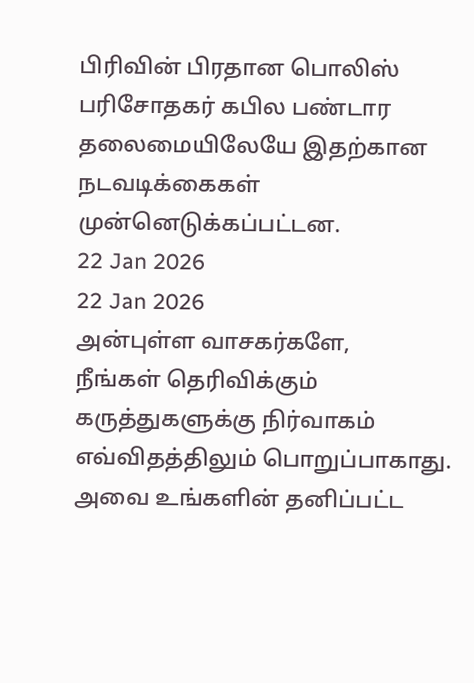பிரிவின் பிரதான பொலிஸ் பரிசோதகர் கபில பண்டார தலைமையிலேயே இதற்கான நடவடிக்கைகள் முன்னெடுக்கப்பட்டன.
22 Jan 2026
22 Jan 2026
அன்புள்ள வாசகர்களே,
நீங்கள் தெரிவிக்கும் கருத்துகளுக்கு நிர்வாகம் எவ்விதத்திலும் பொறுப்பாகாது. அவை உங்களின் தனிப்பட்ட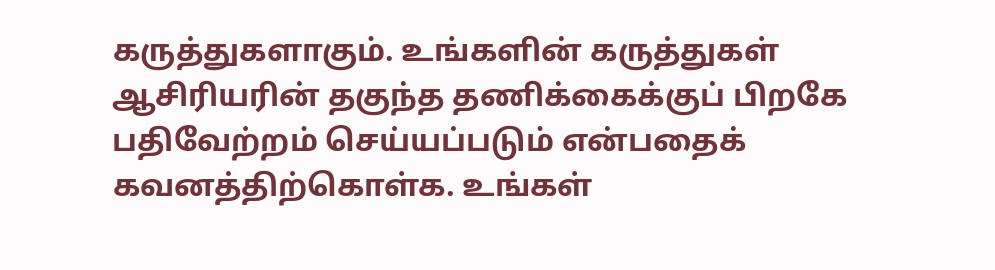கருத்துகளாகும். உங்களின் கருத்துகள் ஆசிரியரின் தகுந்த தணிக்கைக்குப் பிறகே பதிவேற்றம் செய்யப்படும் என்பதைக் கவனத்திற்கொள்க. உங்கள்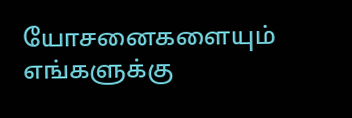யோசனைகளையும் எங்களுக்கு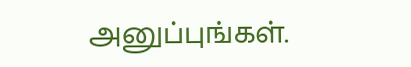அனுப்புங்கள்.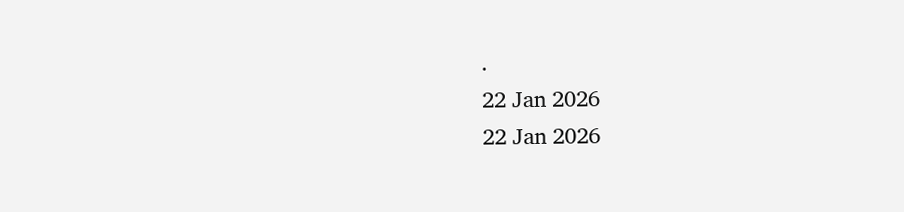.
22 Jan 2026
22 Jan 2026